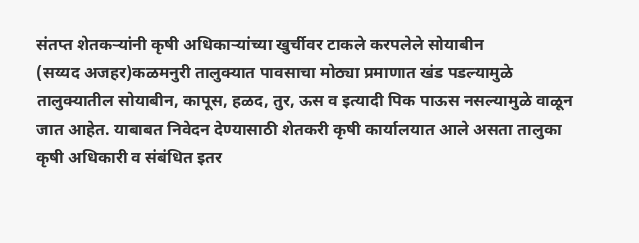संतप्त शेतकऱ्यांनी कृषी अधिकाऱ्यांच्या खुर्चीवर टाकले करपलेले सोयाबीन
(सय्यद अजहर)कळमनुरी तालुक्यात पावसाचा मोठ्या प्रमाणात खंड पडल्यामुळे तालुक्यातील सोयाबीन, कापूस, हळद, तुर, ऊस व इत्यादी पिक पाऊस नसल्यामुळे वाळून जात आहेत. याबाबत निवेदन देण्यासाठी शेतकरी कृषी कार्यालयात आले असता तालुका कृषी अधिकारी व संबंधित इतर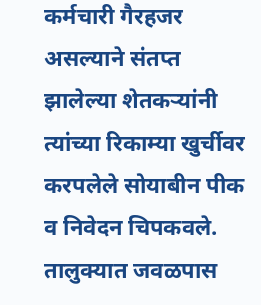कर्मचारी गैरहजर असल्याने संतप्त झालेल्या शेतकऱ्यांनी त्यांच्या रिकाम्या खुर्चीवर करपलेले सोयाबीन पीक व निवेदन चिपकवले. तालुक्यात जवळपास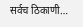सर्वच ठिकाणी…